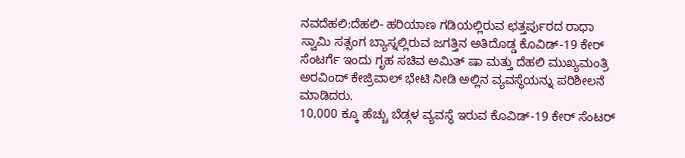ನವದೆಹಲಿ:ದೆಹಲಿ- ಹರಿಯಾಣ ಗಡಿಯಲ್ಲಿರುವ ಛತ್ತರ್ಪುರದ ರಾಧಾ ಸ್ವಾಮಿ ಸತ್ಸಂಗ ಬ್ಯಾಸ್ನಲ್ಲಿರುವ ಜಗತ್ತಿನ ಅತಿದೊಡ್ಡ ಕೊವಿಡ್-19 ಕೇರ್ ಸೆಂಟರ್ಗೆ ಇಂದು ಗೃಹ ಸಚಿವ ಅಮಿತ್ ಷಾ ಮತ್ತು ದೆಹಲಿ ಮುಖ್ಯಮಂತ್ರಿ ಅರವಿಂದ್ ಕೇಜ್ರಿವಾಲ್ ಭೇಟಿ ನೀಡಿ ಅಲ್ಲಿನ ವ್ಯವಸ್ಥೆಯನ್ನು ಪರಿಶೀಲನೆ ಮಾಡಿದರು.
10,000 ಕ್ಕೂ ಹೆಚ್ಚು ಬೆಡ್ಗಳ ವ್ಯವಸ್ಥೆ ಇರುವ ಕೊವಿಡ್-19 ಕೇರ್ ಸೆಂಟರ್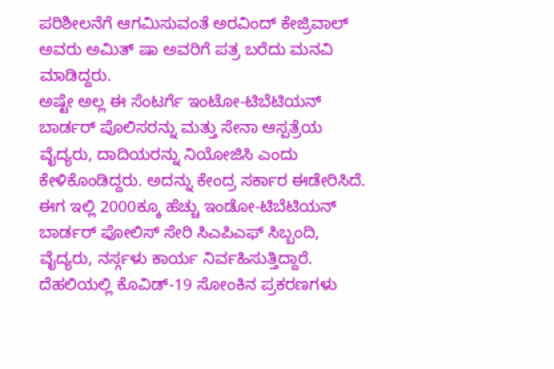ಪರಿಶೀಲನೆಗೆ ಆಗಮಿಸುವಂತೆ ಅರವಿಂದ್ ಕೇಜ್ರಿವಾಲ್ ಅವರು ಅಮಿತ್ ಷಾ ಅವರಿಗೆ ಪತ್ರ ಬರೆದು ಮನವಿ ಮಾಡಿದ್ದರು.
ಅಷ್ಟೇ ಅಲ್ಲ ಈ ಸೆಂಟರ್ಗೆ ಇಂಟೋ-ಟಿಬೆಟಿಯನ್ ಬಾರ್ಡರ್ ಪೊಲಿಸರನ್ನು ಮತ್ತು ಸೇನಾ ಆಸ್ಪತ್ರೆಯ ವೈದ್ಯರು, ದಾದಿಯರನ್ನು ನಿಯೋಜಿಸಿ ಎಂದು ಕೇಳಿಕೊಂಡಿದ್ದರು. ಅದನ್ನು ಕೇಂದ್ರ ಸರ್ಕಾರ ಈಡೇರಿಸಿದೆ.
ಈಗ ಇಲ್ಲಿ 2000ಕ್ಕೂ ಹೆಚ್ಚು ಇಂಡೋ-ಟಿಬೆಟಿಯನ್ ಬಾರ್ಡರ್ ಪೋಲಿಸ್ ಸೇರಿ ಸಿಎಪಿಎಫ್ ಸಿಬ್ಬಂದಿ, ವೈದ್ಯರು, ನರ್ಸ್ಗಳು ಕಾರ್ಯ ನಿರ್ವಹಿಸುತ್ತಿದ್ದಾರೆ. ದೆಹಲಿಯಲ್ಲಿ ಕೊವಿಡ್-19 ಸೋಂಕಿನ ಪ್ರಕರಣಗಳು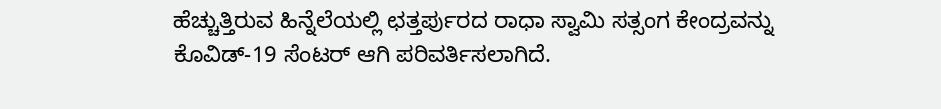ಹೆಚ್ಚುತ್ತಿರುವ ಹಿನ್ನೆಲೆಯಲ್ಲಿ ಛತ್ತರ್ಪುರದ ರಾಧಾ ಸ್ವಾಮಿ ಸತ್ಸಂಗ ಕೇಂದ್ರವನ್ನು ಕೊವಿಡ್-19 ಸೆಂಟರ್ ಆಗಿ ಪರಿವರ್ತಿಸಲಾಗಿದೆ.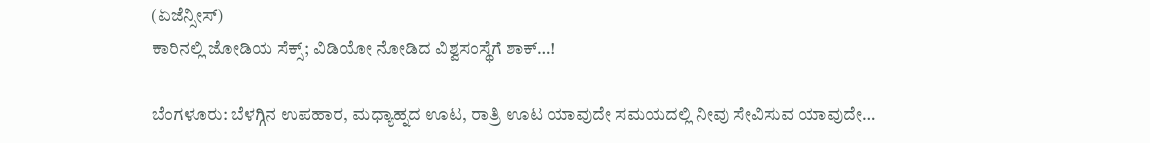(ಏಜೆನ್ಸೀಸ್)
ಕಾರಿನಲ್ಲಿ ಜೋಡಿಯ ಸೆಕ್ಸ್; ವಿಡಿಯೋ ನೋಡಿದ ವಿಶ್ವಸಂಸ್ಥೆಗೆ ಶಾಕ್…!

ಬೆಂಗಳೂರು: ಬೆಳಗ್ಗಿನ ಉಪಹಾರ, ಮಧ್ಯಾಹ್ನದ ಊಟ, ರಾತ್ರಿ ಊಟ ಯಾವುದೇ ಸಮಯದಲ್ಲಿ ನೀವು ಸೇವಿಸುವ ಯಾವುದೇ…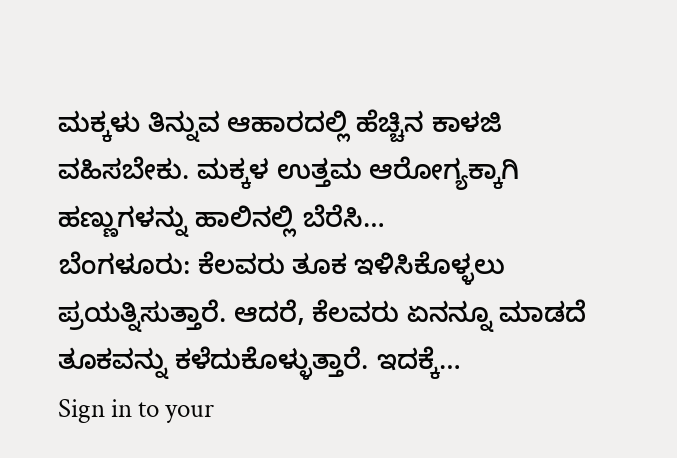ಮಕ್ಕಳು ತಿನ್ನುವ ಆಹಾರದಲ್ಲಿ ಹೆಚ್ಚಿನ ಕಾಳಜಿ ವಹಿಸಬೇಕು. ಮಕ್ಕಳ ಉತ್ತಮ ಆರೋಗ್ಯಕ್ಕಾಗಿ ಹಣ್ಣುಗಳನ್ನು ಹಾಲಿನಲ್ಲಿ ಬೆರೆಸಿ…
ಬೆಂಗಳೂರು: ಕೆಲವರು ತೂಕ ಇಳಿಸಿಕೊಳ್ಳಲು ಪ್ರಯತ್ನಿಸುತ್ತಾರೆ. ಆದರೆ, ಕೆಲವರು ಏನನ್ನೂ ಮಾಡದೆ ತೂಕವನ್ನು ಕಳೆದುಕೊಳ್ಳುತ್ತಾರೆ. ಇದಕ್ಕೆ…
Sign in to your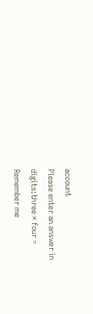account
Please enter an answer in digits:three × four =
Remember me